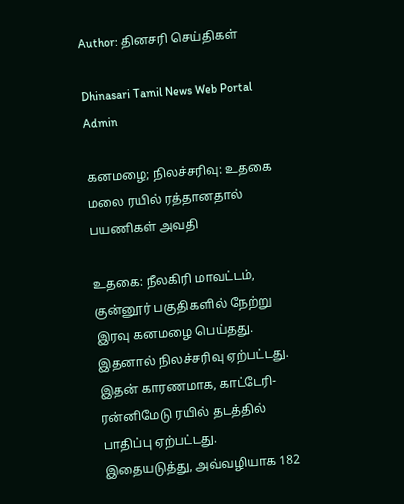Author: தினசரி செய்திகள்

Dhinasari Tamil News Web Portal Admin

கனமழை; நிலச்சரிவு: உதகை மலை ரயில் ரத்தானதால் பயணிகள் அவதி

உதகை: நீலகிரி மாவட்டம், குன்னூர் பகுதிகளில் நேற்று இரவு கனமழை பெய்தது. இதனால் நிலச்சரிவு ஏற்பட்டது. இதன் காரணமாக, காட்டேரி- ரன்னிமேடு ரயில் தடத்தில் பாதிப்பு ஏற்பட்டது. இதையடுத்து, அவ்வழியாக 182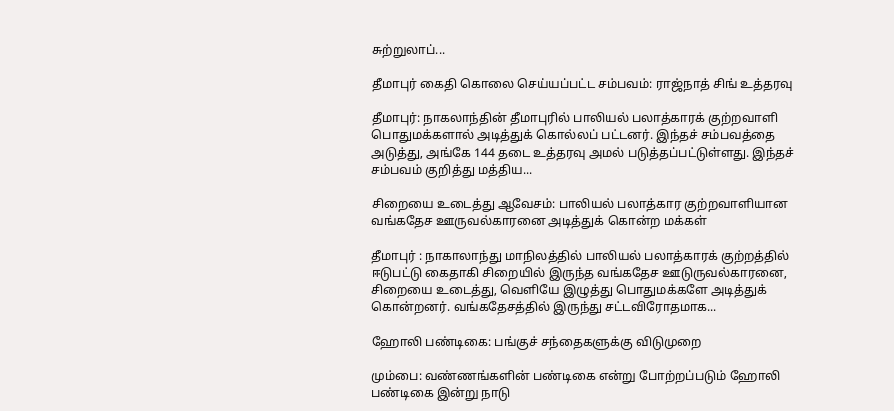சுற்றுலாப்...

தீமாபுர் கைதி கொலை செய்யப்பட்ட சம்பவம்: ராஜ்நாத் சிங் உத்தரவு

தீமாபுர்: நாகலாந்தின் தீமாபுரில் பாலியல் பலாத்காரக் குற்றவாளி பொதுமக்களால் அடித்துக் கொல்லப் பட்டனர். இந்தச் சம்பவத்தை அடுத்து, அங்கே 144 தடை உத்தரவு அமல் படுத்தப்பட்டுள்ளது. இந்தச் சம்பவம் குறித்து மத்திய...

சிறையை உடைத்து ஆவேசம்: பாலியல் பலாத்கார குற்றவாளியான வங்கதேச ஊருவல்காரனை அடித்துக் கொன்ற மக்கள்

தீமாபுர் : நாகாலாந்து மாநிலத்தில் பாலியல் பலாத்காரக் குற்றத்தில் ஈடுபட்டு கைதாகி சிறையில் இருந்த வங்கதேச ஊடுருவல்காரனை, சிறையை உடைத்து, வெளியே இழுத்து பொதுமக்களே அடித்துக் கொன்றனர். வங்கதேசத்தில் இருந்து சட்டவிரோதமாக...

ஹோலி பண்டிகை: பங்குச் சந்தைகளுக்கு விடுமுறை

மும்பை: வண்ணங்களின் பண்டிகை என்று போற்றப்படும் ஹோலி பண்டிகை இன்று நாடு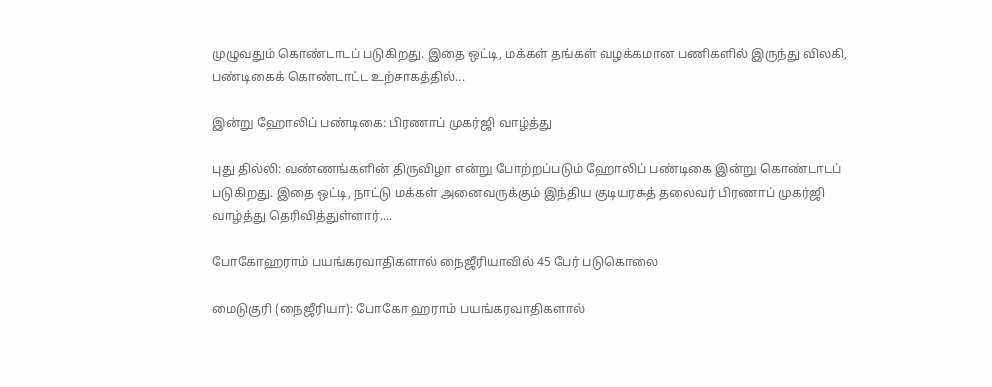முழுவதும் கொண்டாடப் படுகிறது. இதை ஒட்டி, மக்கள் தங்கள் வழக்கமான பணிகளில் இருந்து விலகி, பண்டிகைக் கொண்டாட்ட உற்சாகத்தில்...

இன்று ஹோலிப் பண்டிகை: பிரணாப் முகர்ஜி வாழ்த்து

புது தில்லி: வண்ணங்களின் திருவிழா என்று போற்றப்படும் ஹோலிப் பண்டிகை இன்று கொண்டாடப் படுகிறது. இதை ஒட்டி, நாட்டு மக்கள் அனைவருக்கும் இந்திய குடியரசுத் தலைவர் பிரணாப் முகர்ஜி வாழ்த்து தெரிவித்துள்ளார்....

போகோஹராம் பயங்கரவாதிகளால் நைஜீரியாவில் 45 பேர் படுகொலை

மைடுகுரி (நைஜீரியா): போகோ ஹராம் பயங்கரவாதிகளால்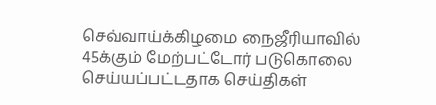செவ்வாய்க்கிழமை நைஜீரியாவில் 45க்கும் மேற்பட்டோர் படுகொலை செய்யப்பட்டதாக செய்திகள்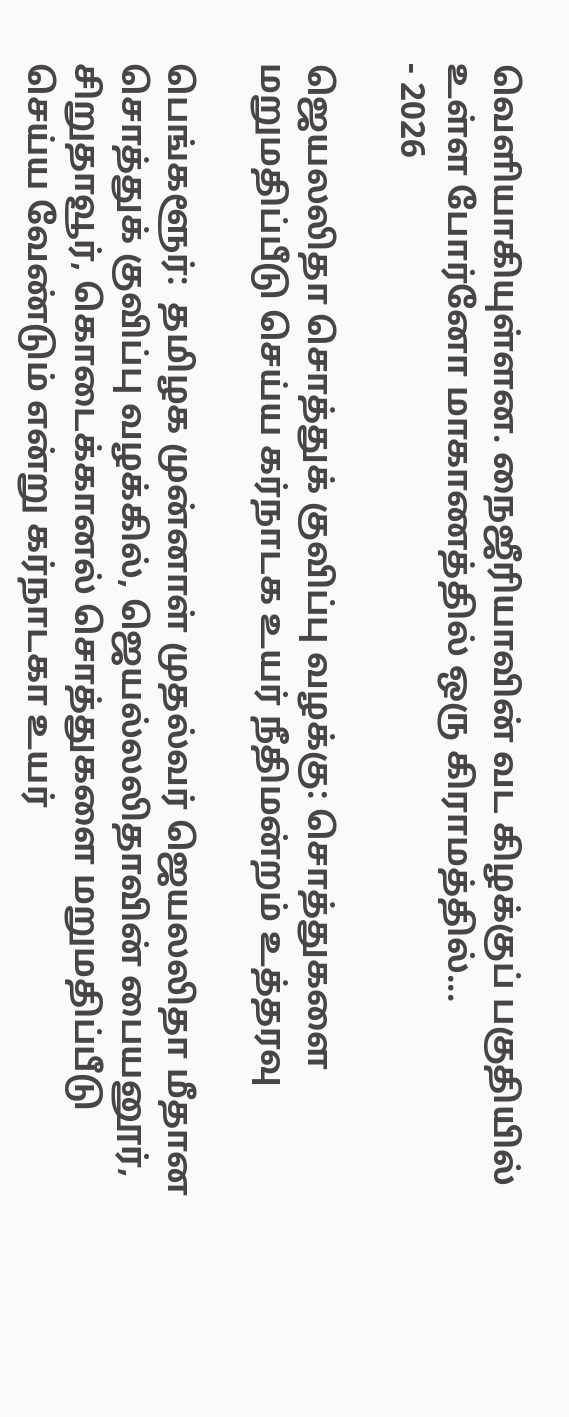வெளியாகியுள்ளன. நைஜீரியாவின் வட கிழக்குப் பகுதியில் உள்ள போர்னோ மாகாணத்தில் ஒரு கிராமத்தில்...
- 2026

ஜெயலலிதா சொத்துக் குவிப்பு வழக்கு: சொத்துகளை மறுமதிப்பீடு செய்ய கர்நாடக உயர் நீதிமன்றம் உத்தரவு

பெங்களூர்:  தமிழக முன்னாள் முதல்வர் ஜெயலலிதா மீதான சொத்துக் குவிப்பு வழக்கில், ஜெயல்லலிதாவின் பையனூர், சிறுதாவூர், கொடைக்கானல் சொத்துகளை மறுமதிப்பீடு செய்ய வேண்டும் என்று கர்நாடகா உயர்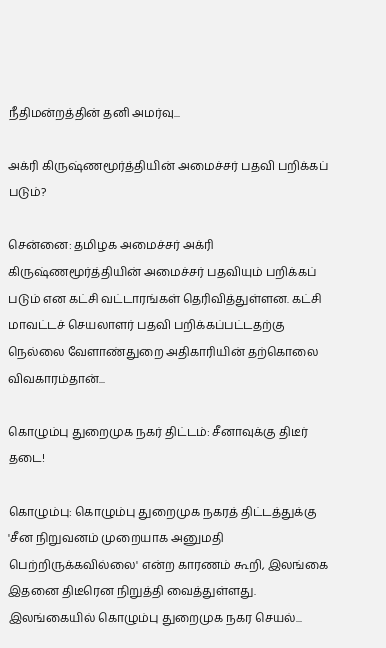நீதிமன்றத்தின் தனி அமர்வு...

அக்ரி கிருஷ்ணமூர்த்தியின் அமைச்சர் பதவி பறிக்கப் படும்?

சென்னை: தமிழக அமைச்சர் அக்ரி கிருஷ்ணமூர்த்தியின் அமைச்சர் பதவியும் பறிக்கப் படும் என கட்சி வட்டாரங்கள் தெரிவித்துள்ளன. கட்சி மாவட்டச் செயலாளர் பதவி பறிக்கப்பட்டதற்கு நெல்லை வேளாண்துறை அதிகாரியின் தற்கொலை விவகாரம்தான்...

கொழும்பு துறைமுக நகர் திட்டம்: சீனாவுக்கு திடீர் தடை!

கொழும்பு: கொழும்பு துறைமுக நகரத் திட்டத்துக்கு 'சீன நிறுவனம் முறையாக அனுமதி பெற்றிருக்கவில்லை' என்ற காரணம் கூறி, இலங்கை இதனை திடீரென நிறுத்தி வைத்துள்ளது. இலங்கையில் கொழும்பு துறைமுக நகர செயல்...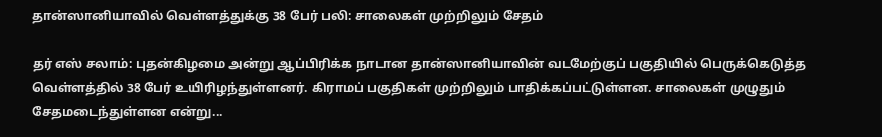தான்ஸானியாவில் வெள்ளத்துக்கு 38 பேர் பலி: சாலைகள் முற்றிலும் சேதம்

தர் எஸ் சலாம்: புதன்கிழமை அன்று ஆப்பிரிக்க நாடான தான்ஸானியாவின் வடமேற்குப் பகுதியில் பெருக்கெடுத்த வெள்ளத்தில் 38 பேர் உயிரிழந்துள்ளனர். கிராமப் பகுதிகள் முற்றிலும் பாதிக்கப்பட்டுள்ளன. சாலைகள் முழுதும் சேதமடைந்துள்ளன என்று...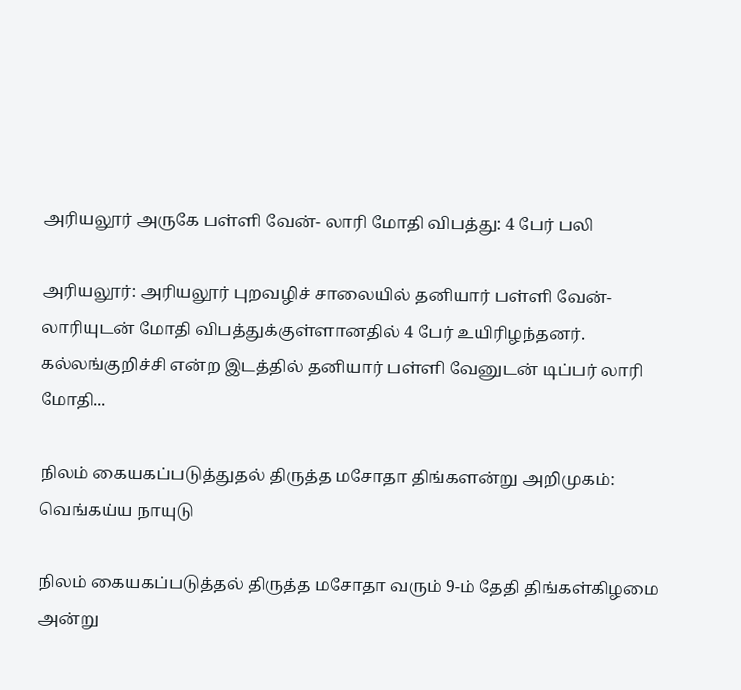அரியலூர் அருகே பள்ளி வேன்- லாரி மோதி விபத்து: 4 பேர் பலி

அரியலூர்: அரியலூர் புறவழிச் சாலையில் தனியார் பள்ளி வேன்- லாரியுடன் மோதி விபத்துக்குள்ளானதில் 4 பேர் உயிரிழந்தனர். கல்லங்குறிச்சி என்ற இடத்தில் தனியார் பள்ளி வேனுடன் டிப்பர் லாரி மோதி...

நிலம் கையகப்படுத்துதல் திருத்த மசோதா திங்களன்று அறிமுகம்: வெங்கய்ய நாயுடு

நிலம் கையகப்படுத்தல் திருத்த மசோதா வரும் 9-ம் தேதி திங்கள்கிழமை அன்று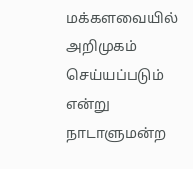மக்களவையில் அறிமுகம் செய்யப்படும் என்று நாடாளுமன்ற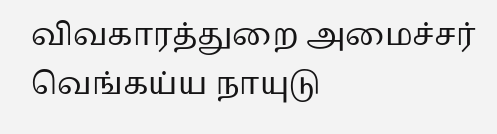விவகாரத்துறை அமைச்சர் வெங்கய்ய நாயுடு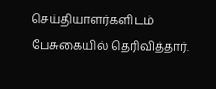செய்தியாளர்களிடம் பேசுகையில் தெரிவித்தார்.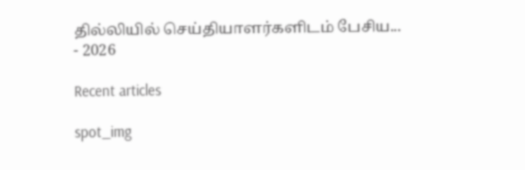தில்லியில் செய்தியாளர்களிடம் பேசிய...
- 2026

Recent articles

spot_img